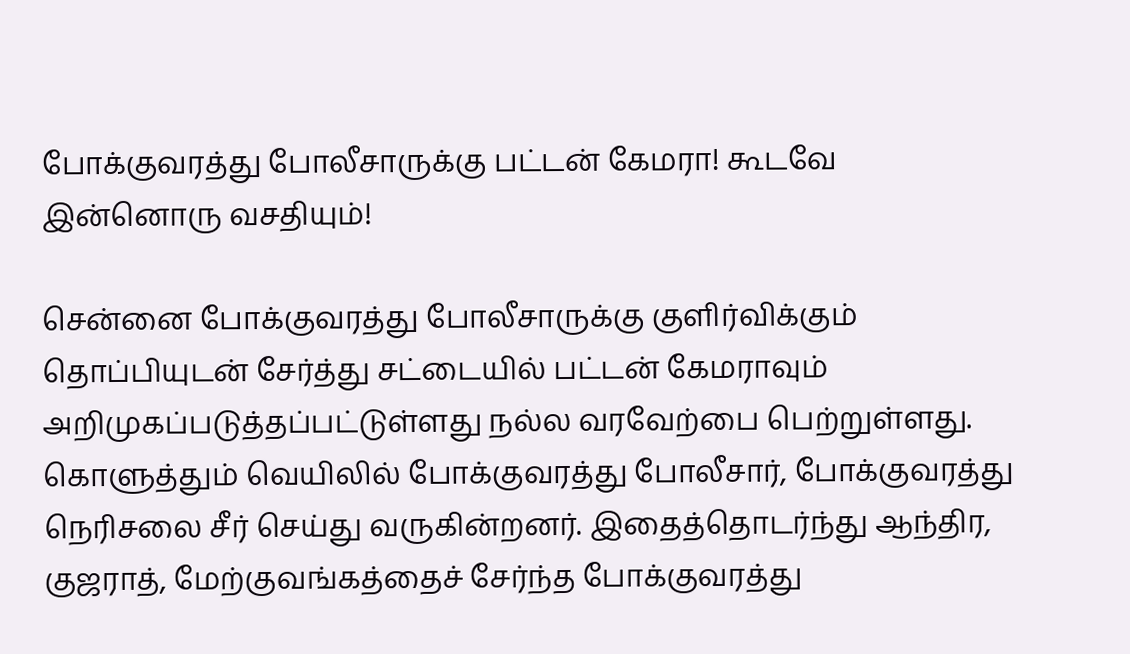போக்குவரத்து போலீசாருக்கு பட்டன் கேமரா! கூடவே இன்னொரு வசதியும்!

சென்னை போக்குவரத்து போலீசாருக்கு குளிர்விக்கும் தொப்பியுடன் சேர்த்து சட்டையில் பட்டன் கேமராவும் அறிமுகப்படுத்தப்பட்டுள்ளது நல்ல வரவேற்பை பெற்றுள்ளது. கொளுத்தும் வெயிலில் போக்குவரத்து போலீசார், போக்குவரத்து நெரிசலை சீர் செய்து வருகின்றனர். இதைத்தொடர்ந்து ஆந்திர, குஜராத், மேற்குவங்கத்தைச் சேர்ந்த போக்குவரத்து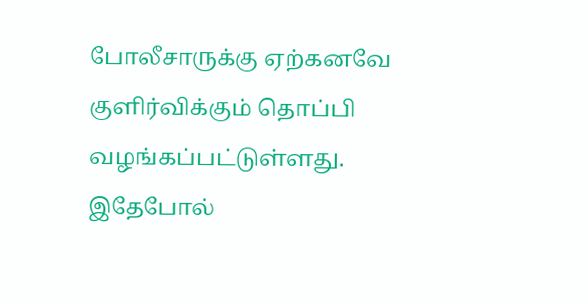போலீசாருக்கு ஏற்கனவே குளிர்விக்கும் தொப்பி வழங்கப்பட்டுள்ளது. இதேபோல்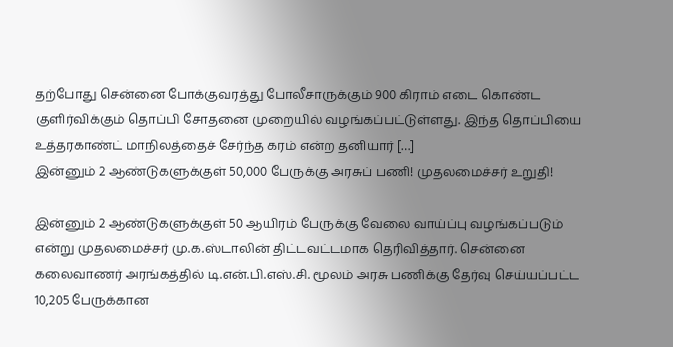தற்போது சென்னை போக்குவரத்து போலீசாருக்கும் 900 கிராம் எடை கொண்ட குளிர்விக்கும் தொப்பி சோதனை முறையில் வழங்கப்பட்டுள்ளது. இந்த தொப்பியை உத்தரகாண்ட் மாநிலத்தைச் சேர்ந்த கரம் என்ற தனியார் […]
இன்னும் 2 ஆண்டுகளுக்குள் 50,000 பேருக்கு அரசுப் பணி! முதலமைச்சர் உறுதி!

இன்னும் 2 ஆண்டுகளுக்குள் 50 ஆயிரம் பேருக்கு வேலை வாய்ப்பு வழங்கப்படும் என்று முதலமைச்சர் மு.க.ஸ்டாலின் திட்டவட்டமாக தெரிவித்தார். சென்னை கலைவாணர் அரங்கத்தில் டி.என்.பி.எஸ்.சி. மூலம் அரசு பணிக்கு தேர்வு செய்யப்பட்ட 10,205 பேருக்கான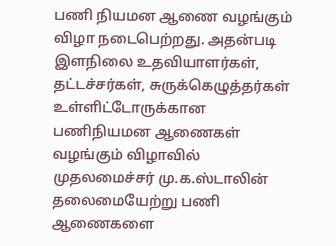பணி நியமன ஆணை வழங்கும் விழா நடைபெற்றது. அதன்படி இளநிலை உதவியாளர்கள், தட்டச்சர்கள், சுருக்கெழுத்தர்கள் உள்ளிட்டோருக்கான பணிநியமன ஆணைகள் வழங்கும் விழாவில் முதலமைச்சர் மு.க.ஸ்டாலின் தலைமையேற்று பணி ஆணைகளை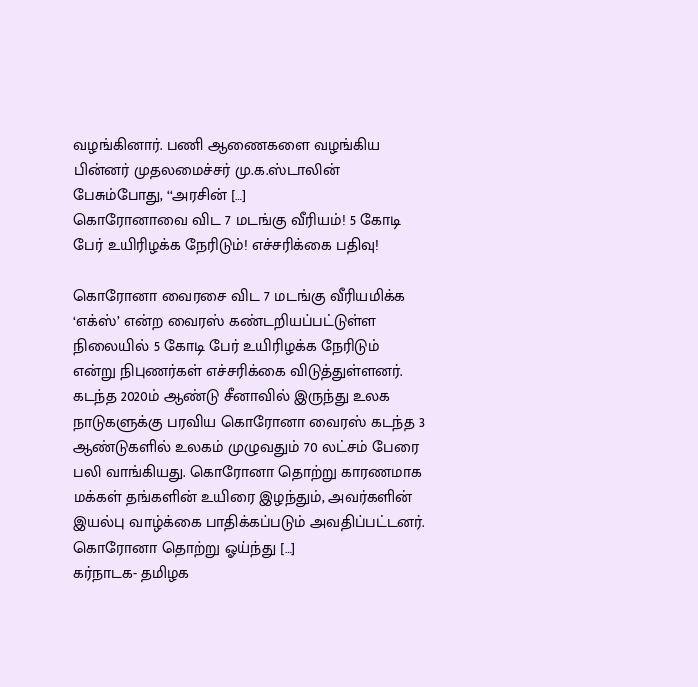வழங்கினார். பணி ஆணைகளை வழங்கிய பின்னர் முதலமைச்சர் மு.க.ஸ்டாலின் பேசும்போது, ‘‘அரசின் […]
கொரோனாவை விட 7 மடங்கு வீரியம்! 5 கோடி பேர் உயிரிழக்க நேரிடும்! எச்சரிக்கை பதிவு!

கொரோனா வைரசை விட 7 மடங்கு வீரியமிக்க ‘எக்ஸ்’ என்ற வைரஸ் கண்டறியப்பட்டுள்ள நிலையில் 5 கோடி பேர் உயிரிழக்க நேரிடும் என்று நிபுணர்கள் எச்சரிக்கை விடுத்துள்ளனர். கடந்த 2020ம் ஆண்டு சீனாவில் இருந்து உலக நாடுகளுக்கு பரவிய கொரோனா வைரஸ் கடந்த 3 ஆண்டுகளில் உலகம் முழுவதும் 70 லட்சம் பேரை பலி வாங்கியது. கொரோனா தொற்று காரணமாக மக்கள் தங்களின் உயிரை இழந்தும், அவர்களின் இயல்பு வாழ்க்கை பாதிக்கப்படும் அவதிப்பட்டனர். கொரோனா தொற்று ஓய்ந்து […]
கர்நாடக- தமிழக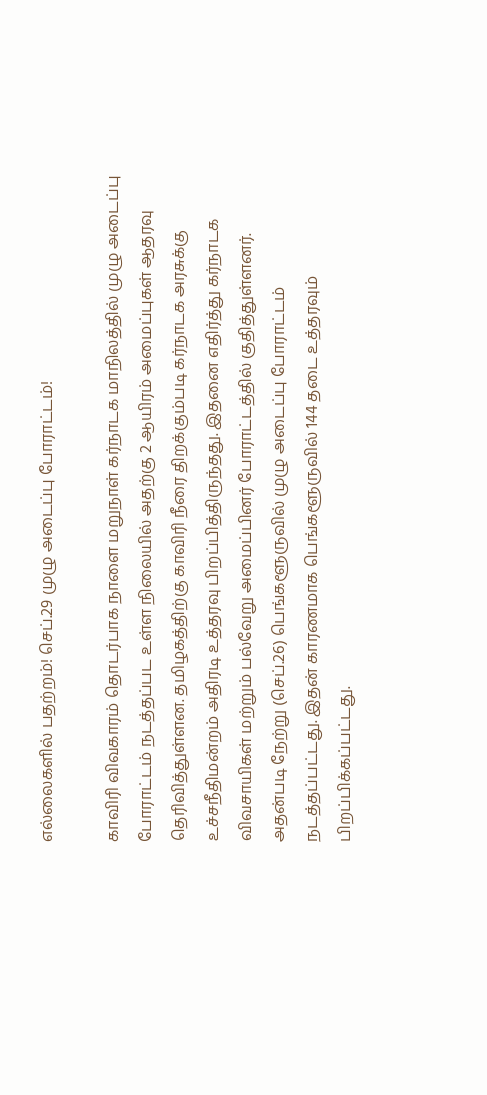எல்லைகளில் பதற்றம்! செப்.29 முழு அடைப்பு போராட்டம்!

காவிரி விவகாரம் தொடர்பாக நாளை மறுநாள் கர்நாடக மாநிலத்தில் முழு அடைப்பு போராட்டம் நடத்தப்பட உள்ள நிலையில் அதற்கு 2 ஆயிரம் அமைப்புகள் ஆதரவு தெரிவித்துள்ளன. தமிழகத்திற்கு காவிரி நீரை திறக்கும்படி கர்நாடக அரசுக்கு உச்சநீதிமன்றம் அதிரடி உத்தரவு பிறப்பித்திருந்தது. இதனை எதிர்த்து கர்நாடக விவசாயிகள் மற்றும் பல்வேறு அமைப்பினர் போராட்டத்தில் குதித்துள்ளனர். அதன்படி நேற்று (செப்.26) பெங்களூருவில் முழு அடைப்பு போராட்டம் நடத்தப்பட்டது. இதன் காரணமாக பெங்களூருவில் 144 தடை உத்தரவும் பிறப்பிக்கப்பட்டது.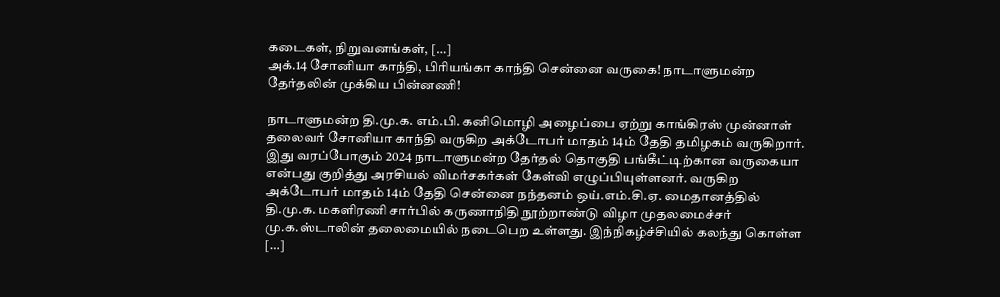கடைகள், நிறுவனங்கள், […]
அக்.14 சோனியா காந்தி, பிரியங்கா காந்தி சென்னை வருகை! நாடாளுமன்ற தேர்தலின் முக்கிய பின்னணி!

நாடாளுமன்ற தி.மு.க. எம்.பி. கனிமொழி அழைப்பை ஏற்று காங்கிரஸ் முன்னாள் தலைவர் சோனியா காந்தி வருகிற அக்டோபர் மாதம் 14ம் தேதி தமிழகம் வருகிறார். இது வரப்போகும் 2024 நாடாளுமன்ற தேர்தல் தொகுதி பங்கீட்டிற்கான வருகையா என்பது குறித்து அரசியல் விமர்சகர்கள் கேள்வி எழுப்பியுள்ளனர். வருகிற அக்டோபர் மாதம் 14ம் தேதி சென்னை நந்தனம் ஒய்.எம்.சி.ஏ. மைதானத்தில் தி.மு.க. மகளிரணி சார்பில் கருணாநிதி நூற்றாண்டு விழா முதலமைச்சர் மு.க.ஸ்டாலின் தலைமையில் நடைபெற உள்ளது. இந்நிகழ்ச்சியில் கலந்து கொள்ள […]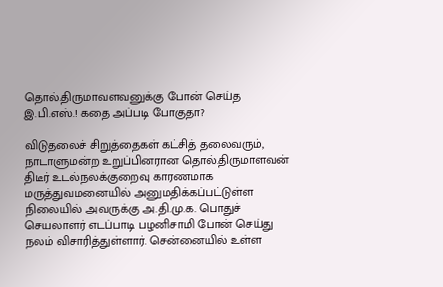தொல்.திருமாவளவனுக்கு போன் செய்த இ.பி.எஸ்.! கதை அப்படி போகுதா?

விடுதலைச் சிறுத்தைகள் கட்சித் தலைவரும், நாடாளுமன்ற உறுப்பினரான தொல்.திருமாளவன் திடீர் உடல்நலக்குறைவு காரணமாக மருத்துவமனையில் அனுமதிக்கப்பட்டுள்ள நிலையில் அவருக்கு அ.தி.மு.க. பொதுச் செயலாளர் எடப்பாடி பழனிசாமி போன் செய்து நலம் விசாரித்துள்ளார். சென்னையில் உள்ள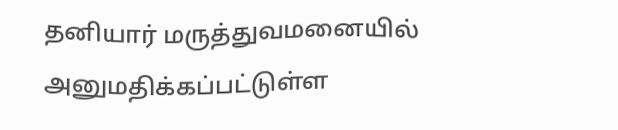தனியார் மருத்துவமனையில் அனுமதிக்கப்பட்டுள்ள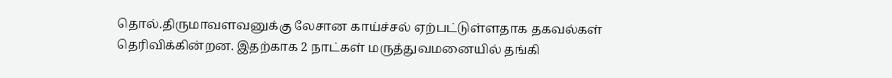தொல்.திருமாவளவனுக்கு லேசான காய்ச்சல் ஏற்பட்டுள்ளதாக தகவல்கள் தெரிவிக்கின்றன. இதற்காக 2 நாட்கள் மருத்துவமனையில் தங்கி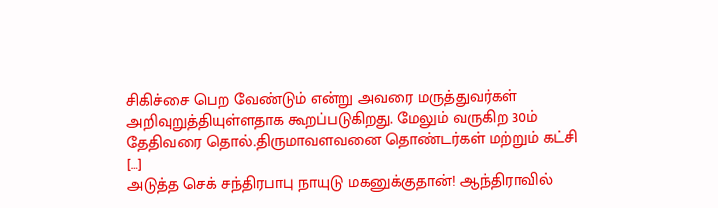சிகிச்சை பெற வேண்டும் என்று அவரை மருத்துவர்கள் அறிவுறுத்தியுள்ளதாக கூறப்படுகிறது. மேலும் வருகிற 30ம் தேதிவரை தொல்.திருமாவளவனை தொண்டர்கள் மற்றும் கட்சி […]
அடுத்த செக் சந்திரபாபு நாயுடு மகனுக்குதான்! ஆந்திராவில்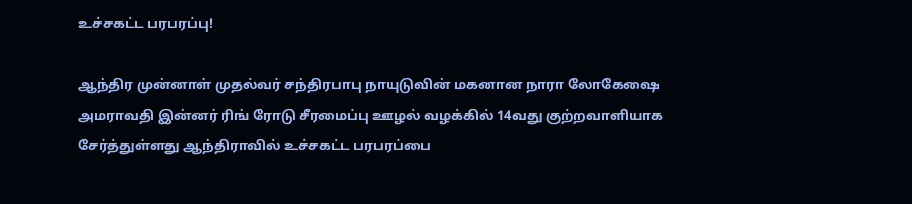உச்சகட்ட பரபரப்பு!

ஆந்திர முன்னாள் முதல்வர் சந்திரபாபு நாயுடுவின் மகனான நாரா லோகேஷை அமராவதி இன்னர் ரிங் ரோடு சீரமைப்பு ஊழல் வழக்கில் 14வது குற்றவாளியாக சேர்த்துள்ளது ஆந்திராவில் உச்சகட்ட பரபரப்பை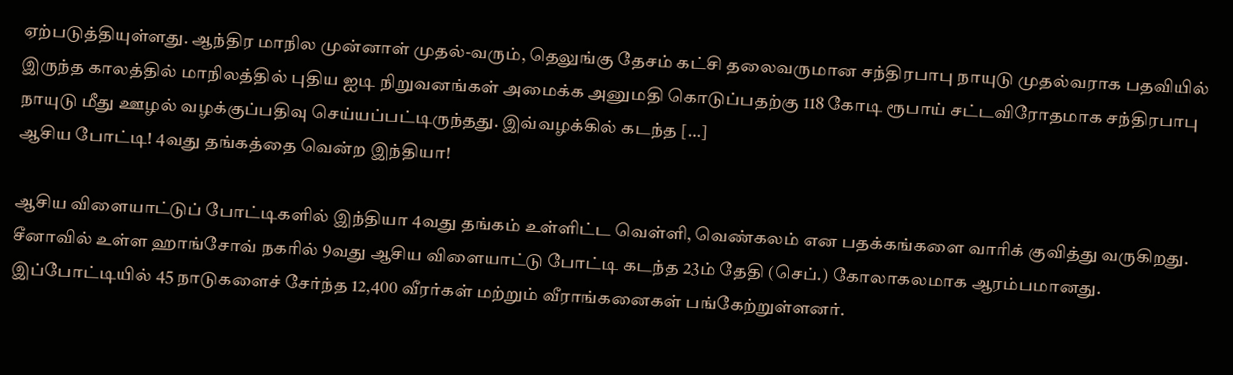ஏற்படுத்தியுள்ளது. ஆந்திர மாநில முன்னாள் முதல்-வரும், தெலுங்கு தேசம் கட்சி தலைவருமான சந்திரபாபு நாயுடு முதல்வராக பதவியில் இருந்த காலத்தில் மாநிலத்தில் புதிய ஐடி நிறுவனங்கள் அமைக்க அனுமதி கொடுப்பதற்கு 118 கோடி ரூபாய் சட்டவிரோதமாக சந்திரபாபு நாயுடு மீது ஊழல் வழக்குப்பதிவு செய்யப்பட்டிருந்தது. இவ்வழக்கில் கடந்த […]
ஆசிய போட்டி! 4வது தங்கத்தை வென்ற இந்தியா!

ஆசிய விளையாட்டுப் போட்டிகளில் இந்தியா 4வது தங்கம் உள்ளிட்ட வெள்ளி, வெண்கலம் என பதக்கங்களை வாரிக் குவித்து வருகிறது. சீனாவில் உள்ள ஹாங்சோவ் நகரில் 9வது ஆசிய விளையாட்டு போட்டி கடந்த 23ம் தேதி (செப்.) கோலாகலமாக ஆரம்பமானது. இப்போட்டியில் 45 நாடுகளைச் சேர்ந்த 12,400 வீரர்கள் மற்றும் வீராங்கனைகள் பங்கேற்றுள்ளனர்.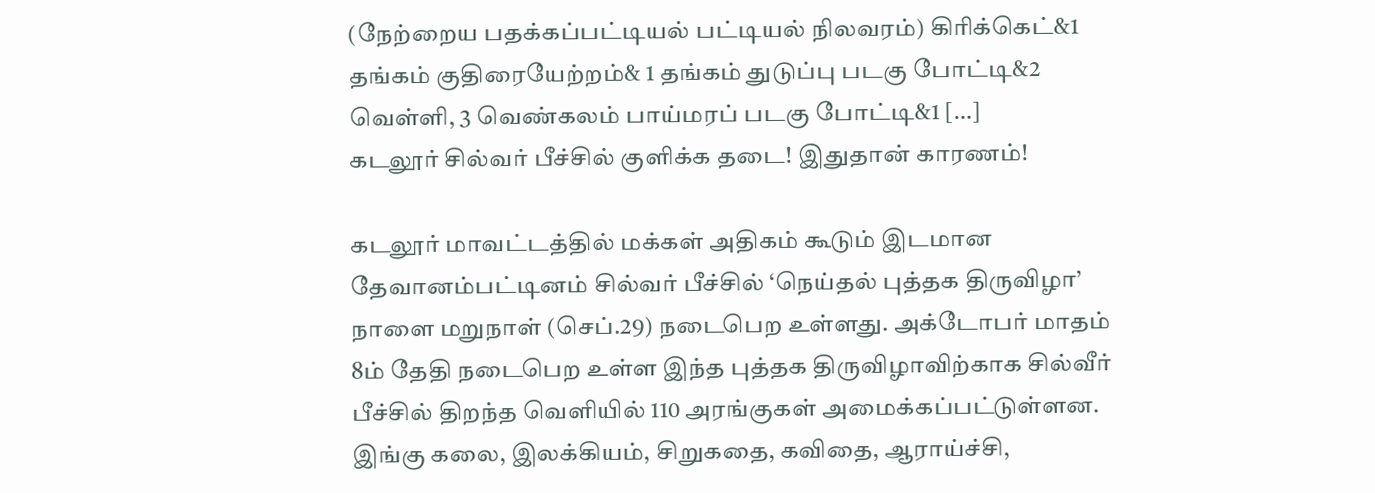(நேற்றைய பதக்கப்பட்டியல் பட்டியல் நிலவரம்) கிரிக்கெட்&1 தங்கம் குதிரையேற்றம்& 1 தங்கம் துடுப்பு படகு போட்டி&2 வெள்ளி, 3 வெண்கலம் பாய்மரப் படகு போட்டி&1 […]
கடலூர் சில்வர் பீச்சில் குளிக்க தடை! இதுதான் காரணம்!

கடலூர் மாவட்டத்தில் மக்கள் அதிகம் கூடும் இடமான தேவானம்பட்டினம் சில்வர் பீச்சில் ‘நெய்தல் புத்தக திருவிழா’ நாளை மறுநாள் (செப்.29) நடைபெற உள்ளது. அக்டோபர் மாதம் 8ம் தேதி நடைபெற உள்ள இந்த புத்தக திருவிழாவிற்காக சில்வீர் பீச்சில் திறந்த வெளியில் 110 அரங்குகள் அமைக்கப்பட்டுள்ளன. இங்கு கலை, இலக்கியம், சிறுகதை, கவிதை, ஆராய்ச்சி,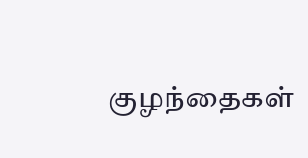குழந்தைகள்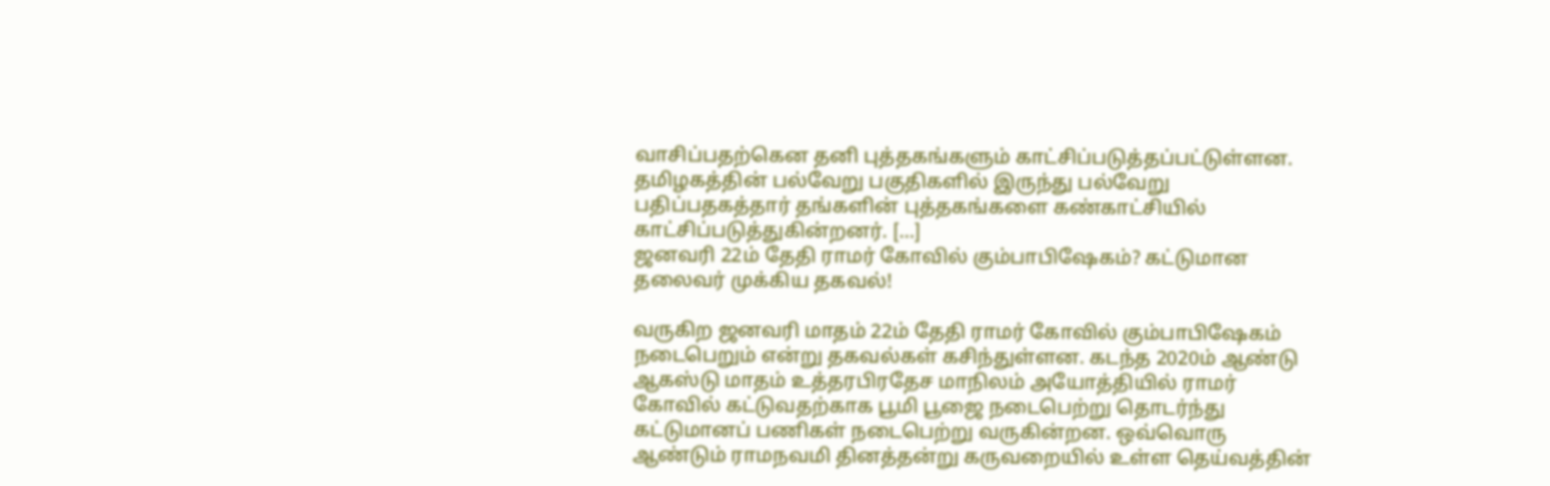வாசிப்பதற்கென தனி புத்தகங்களும் காட்சிப்படுத்தப்பட்டுள்ளன. தமிழகத்தின் பல்வேறு பகுதிகளில் இருந்து பல்வேறு பதிப்பதகத்தார் தங்களின் புத்தகங்களை கண்காட்சியில் காட்சிப்படுத்துகின்றனர். […]
ஜனவரி 22ம் தேதி ராமர் கோவில் கும்பாபிஷேகம்? கட்டுமான தலைவர் முக்கிய தகவல்!

வருகிற ஜனவரி மாதம் 22ம் தேதி ராமர் கோவில் கும்பாபிஷேகம் நடைபெறும் என்று தகவல்கள் கசிந்துள்ளன. கடந்த 2020ம் ஆண்டு ஆகஸ்டு மாதம் உத்தரபிரதேச மாநிலம் அயோத்தியில் ராமர் கோவில் கட்டுவதற்காக பூமி பூஜை நடைபெற்று தொடர்ந்து கட்டுமானப் பணிகள் நடைபெற்று வருகின்றன. ஒவ்வொரு ஆண்டும் ராமநவமி தினத்தன்று கருவறையில் உள்ள தெய்வத்தின்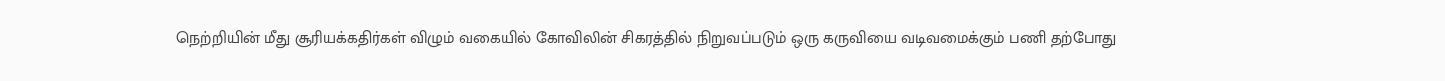நெற்றியின் மீது சூரியக்கதிர்கள் விழும் வகையில் கோவிலின் சிகரத்தில் நிறுவப்படும் ஒரு கருவியை வடிவமைக்கும் பணி தற்போது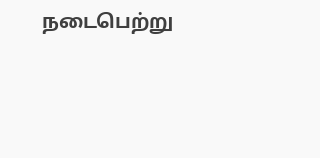நடைபெற்று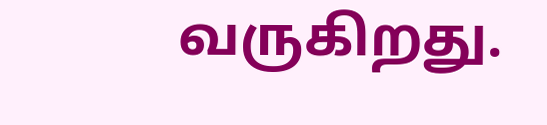வருகிறது.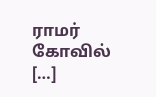ராமர் கோவில் […]